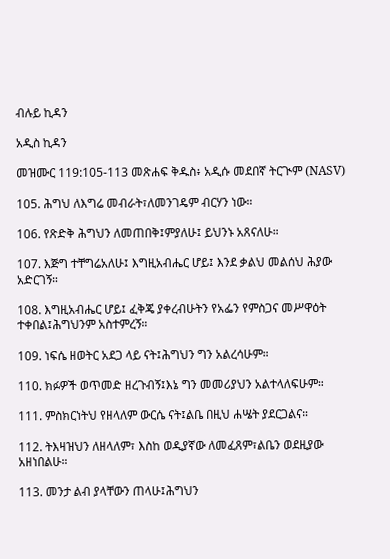ብሉይ ኪዳን

አዲስ ኪዳን

መዝሙር 119:105-113 መጽሐፍ ቅዱስ፥ አዲሱ መደበኛ ትርጒም (NASV)

105. ሕግህ ለእግሬ መብራት፣ለመንገዴም ብርሃን ነው።

106. የጽድቅ ሕግህን ለመጠበቅ፤ምያለሁ፤ ይህንኑ አጸናለሁ።

107. እጅግ ተቸግሬአለሁ፤ እግዚአብሔር ሆይ፤ እንደ ቃልህ መልሰህ ሕያው አድርገኝ።

108. እግዚአብሔር ሆይ፤ ፈቅጄ ያቀረብሁትን የአፌን የምስጋና መሥዋዕት ተቀበል፤ሕግህንም አስተምረኝ።

109. ነፍሴ ዘወትር አደጋ ላይ ናት፤ሕግህን ግን አልረሳሁም።

110. ክፉዎች ወጥመድ ዘረጉብኝ፤እኔ ግን መመሪያህን አልተላለፍሁም።

111. ምስክርነትህ የዘላለም ውርሴ ናት፤ልቤ በዚህ ሐሤት ያደርጋልና።

112. ትእዛዝህን ለዘላለም፣ እስከ ወዲያኛው ለመፈጸም፣ልቤን ወደዚያው አዘነበልሁ።

113. መንታ ልብ ያላቸውን ጠላሁ፤ሕግህን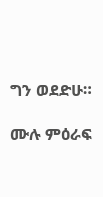ግን ወደድሁ።

ሙሉ ምዕራፍ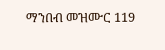ማንበብ መዝሙር 119